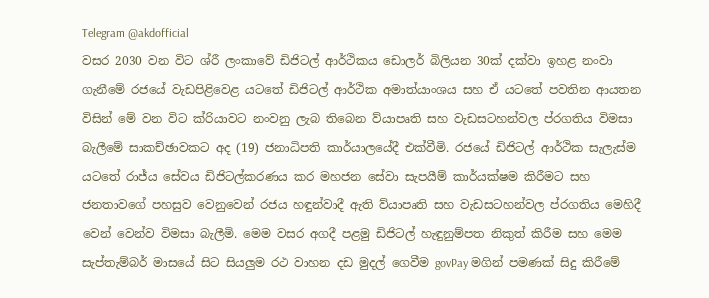Telegram @akdofficial
වසර 2030 වන විට ශ්රී ලංකාවේ ඩිජිටල් ආර්ථිකය ඩොලර් බිලියන 30ක් දක්වා ඉහළ නංවා ගැනීමේ රජයේ වැඩපිළිවෙළ යටතේ ඩිජිටල් ආර්ථික අමාත්යාංශය සහ ඒ යටතේ පවතින ආයතන විසින් මේ වන විට ක්රියාවට නංවනු ලැබ තිබෙන ව්යාපෘති සහ වැඩසටහන්වල ප්රගතිය විමසා බැලීමේ සාකච්ඡාවකට අද (19) ජනාධිපති කාර්යාලයේදී එක්වීමි. රජයේ ඩිජිටල් ආර්ථික සැලැස්ම යටතේ රාජ්ය සේවය ඩිජිටල්කරණය කර මහජන සේවා සැපයීම් කාර්යක්ෂම කිරීමට සහ ජනතාවගේ පහසුව වෙනුවෙන් රජය හඳුන්වාදී ඇති ව්යාපෘති සහ වැඩසටහන්වල ප්රගතිය මෙහිදී වෙන් වෙන්ව විමසා බැලීමි. මෙම වසර අගදී පළමු ඩිජිටල් හැඳුනුම්පත නිකුත් කිරීම සහ මෙම සැප්තැම්බර් මාසයේ සිට සියලුම රථ වාහන දඩ මුදල් ගෙවීම govPay මගින් පමණක් සිදු කිරීමේ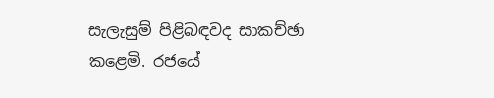සැලැසුම් පිළිබඳවද සාකච්ඡා කළෙමි. රජයේ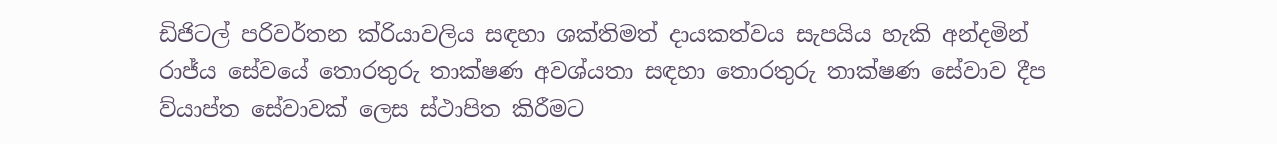ඩිජිටල් පරිවර්තන ක්රියාවලිය සඳහා ශක්තිමත් දායකත්වය සැපයිය හැකි අන්දමින් රාජ්ය සේවයේ තොරතුරු තාක්ෂණ අවශ්යතා සඳහා තොරතුරු තාක්ෂණ සේවාව දීප ව්යාප්ත සේවාවක් ලෙස ස්ථාපිත කිරීමට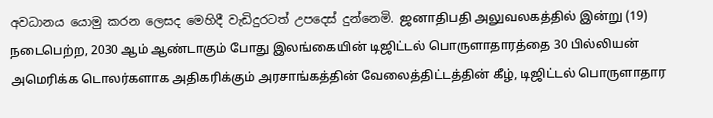අවධානය යොමු කරන ලෙසද මෙහිදී වැඩිදුරටත් උපදෙස් දුන්නෙමි. ஜனாதிபதி அலுவலகத்தில் இன்று (19) நடைபெற்ற, 2030 ஆம் ஆண்டாகும் போது இலங்கையின் டிஜிட்டல் பொருளாதாரத்தை 30 பில்லியன் அமெரிக்க டொலர்களாக அதிகரிக்கும் அரசாங்கத்தின் வேலைத்திட்டத்தின் கீழ், டிஜிட்டல் பொருளாதார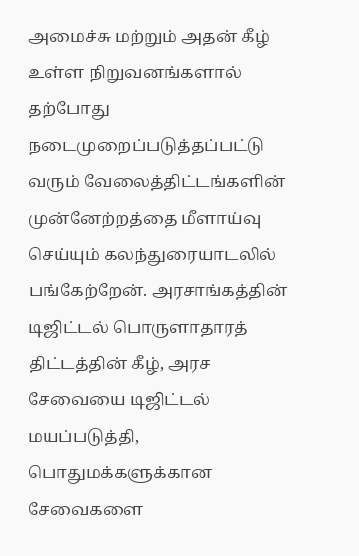அமைச்சு மற்றும் அதன் கீழ் உள்ள நிறுவனங்களால் தற்போது நடைமுறைப்படுத்தப்பட்டு வரும் வேலைத்திட்டங்களின் முன்னேற்றத்தை மீளாய்வு செய்யும் கலந்துரையாடலில் பங்கேற்றேன். அரசாங்கத்தின் டிஜிட்டல் பொருளாதாரத் திட்டத்தின் கீழ், அரச சேவையை டிஜிட்டல் மயப்படுத்தி, பொதுமக்களுக்கான சேவைகளை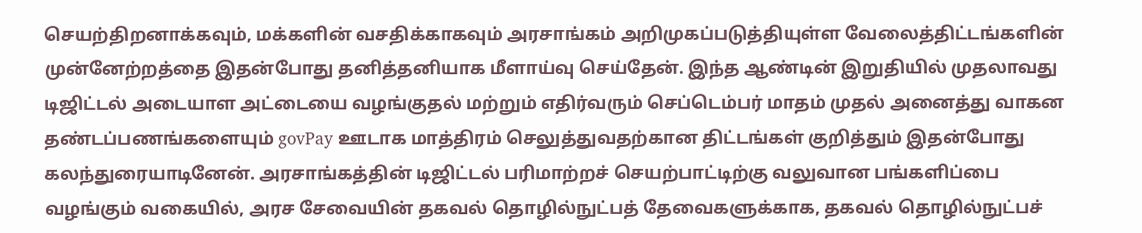செயற்திறனாக்கவும், மக்களின் வசதிக்காகவும் அரசாங்கம் அறிமுகப்படுத்தியுள்ள வேலைத்திட்டங்களின் முன்னேற்றத்தை இதன்போது தனித்தனியாக மீளாய்வு செய்தேன். இந்த ஆண்டின் இறுதியில் முதலாவது டிஜிட்டல் அடையாள அட்டையை வழங்குதல் மற்றும் எதிர்வரும் செப்டெம்பர் மாதம் முதல் அனைத்து வாகன தண்டப்பணங்களையும் govPay ஊடாக மாத்திரம் செலுத்துவதற்கான திட்டங்கள் குறித்தும் இதன்போது கலந்துரையாடினேன். அரசாங்கத்தின் டிஜிட்டல் பரிமாற்றச் செயற்பாட்டிற்கு வலுவான பங்களிப்பை வழங்கும் வகையில், அரச சேவையின் தகவல் தொழில்நுட்பத் தேவைகளுக்காக, தகவல் தொழில்நுட்பச்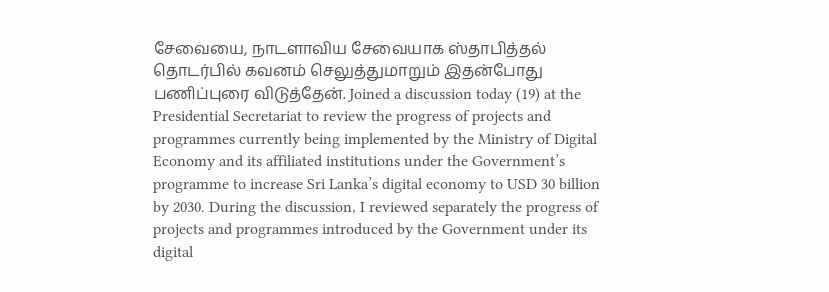சேவையை, நாடளாவிய சேவையாக ஸ்தாபித்தல் தொடர்பில் கவனம் செலுத்துமாறும் இதன்போது பணிப்புரை விடுத்தேன். Joined a discussion today (19) at the Presidential Secretariat to review the progress of projects and programmes currently being implemented by the Ministry of Digital Economy and its affiliated institutions under the Government’s programme to increase Sri Lanka’s digital economy to USD 30 billion by 2030. During the discussion, I reviewed separately the progress of projects and programmes introduced by the Government under its digital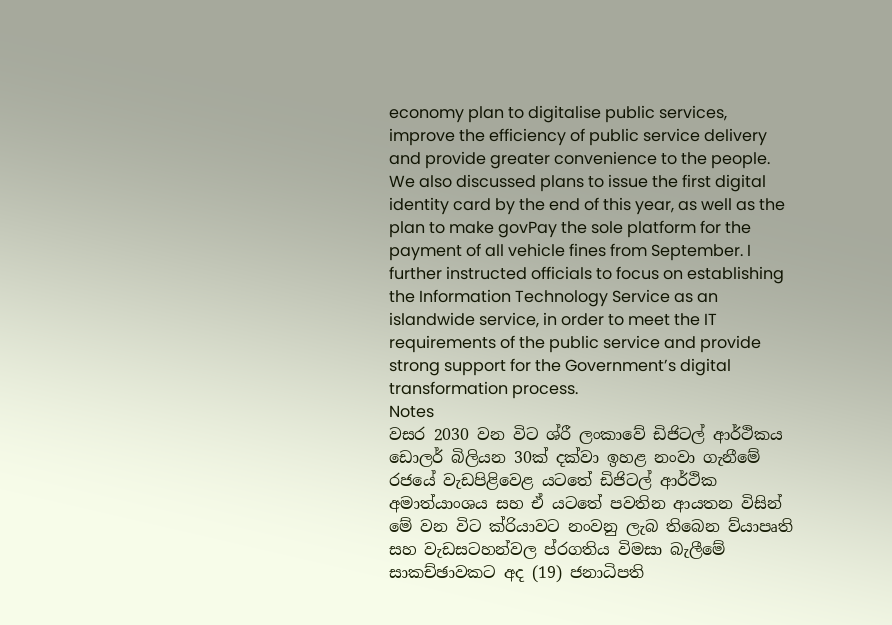economy plan to digitalise public services, improve the efficiency of public service delivery and provide greater convenience to the people. We also discussed plans to issue the first digital identity card by the end of this year, as well as the plan to make govPay the sole platform for the payment of all vehicle fines from September. I further instructed officials to focus on establishing the Information Technology Service as an islandwide service, in order to meet the IT requirements of the public service and provide strong support for the Government’s digital transformation process.
Notes
වසර 2030 වන විට ශ්රී ලංකාවේ ඩිජිටල් ආර්ථිකය ඩොලර් බිලියන 30ක් දක්වා ඉහළ නංවා ගැනීමේ රජයේ වැඩපිළිවෙළ යටතේ ඩිජිටල් ආර්ථික අමාත්යාංශය සහ ඒ යටතේ පවතින ආයතන විසින් මේ වන විට ක්රියාවට නංවනු ලැබ තිබෙන ව්යාපෘති සහ වැඩසටහන්වල ප්රගතිය විමසා බැලීමේ සාකච්ඡාවකට අද (19) ජනාධිපති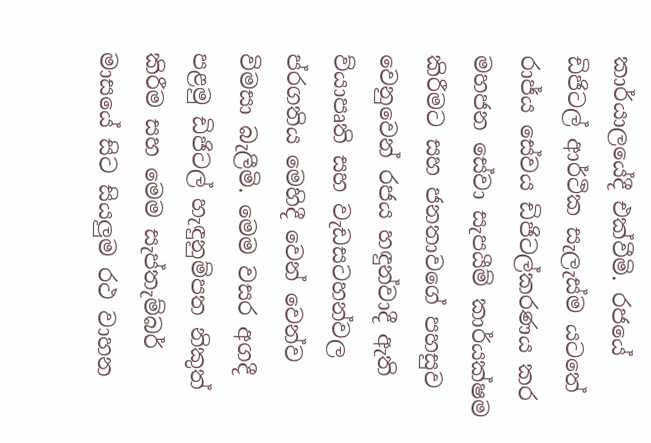කාර්යාලයේදී එක්වීමි. රජයේ ඩිජිටල් ආර්ථික සැලැස්ම යටතේ රාජ්ය සේවය ඩිජිටල්කරණය කර මහජන සේවා සැපයීම් කාර්යක්ෂම කිරීමට සහ ජනතාවගේ පහසුව වෙනුවෙන් රජය හඳුන්වාදී ඇති ව්යාපෘති සහ වැඩසටහන්වල ප්රගතිය මෙහිදී වෙන් වෙන්ව විමසා බැලීමි. මෙම වසර අගදී පළමු ඩිජිටල් හැඳුනුම්පත නිකුත් කිරීම සහ මෙම සැප්තැම්බර් මාසයේ සිට සියලුම රථ වාහන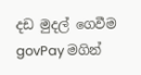දඩ මුදල් ගෙවීම govPay මගින්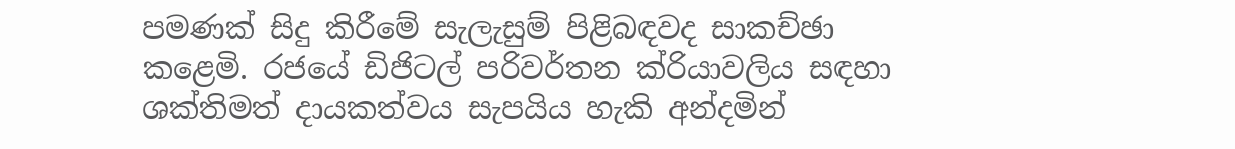පමණක් සිදු කිරීමේ සැලැසුම් පිළිබඳවද සාකච්ඡා කළෙමි. රජයේ ඩිජිටල් පරිවර්තන ක්රියාවලිය සඳහා ශක්තිමත් දායකත්වය සැපයිය හැකි අන්දමින්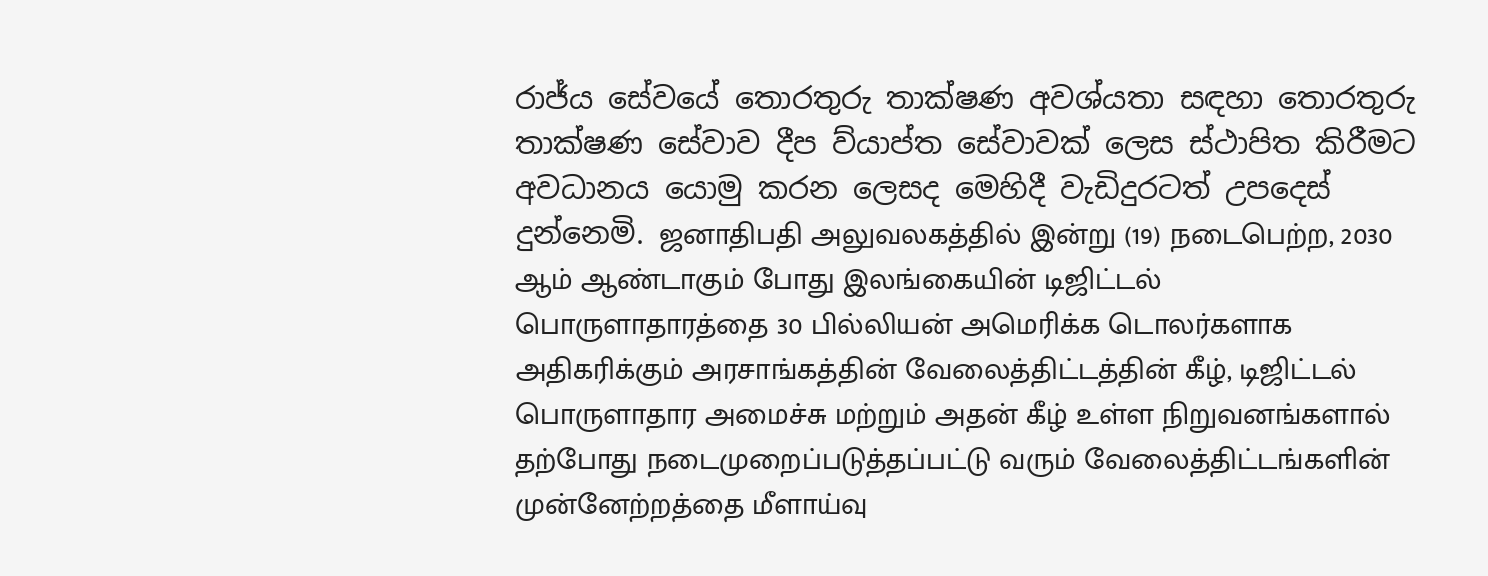රාජ්ය සේවයේ තොරතුරු තාක්ෂණ අවශ්යතා සඳහා තොරතුරු තාක්ෂණ සේවාව දීප ව්යාප්ත සේවාවක් ලෙස ස්ථාපිත කිරීමට අවධානය යොමු කරන ලෙසද මෙහිදී වැඩිදුරටත් උපදෙස් දුන්නෙමි. ஜனாதிபதி அலுவலகத்தில் இன்று (19) நடைபெற்ற, 2030 ஆம் ஆண்டாகும் போது இலங்கையின் டிஜிட்டல் பொருளாதாரத்தை 30 பில்லியன் அமெரிக்க டொலர்களாக அதிகரிக்கும் அரசாங்கத்தின் வேலைத்திட்டத்தின் கீழ், டிஜிட்டல் பொருளாதார அமைச்சு மற்றும் அதன் கீழ் உள்ள நிறுவனங்களால் தற்போது நடைமுறைப்படுத்தப்பட்டு வரும் வேலைத்திட்டங்களின் முன்னேற்றத்தை மீளாய்வு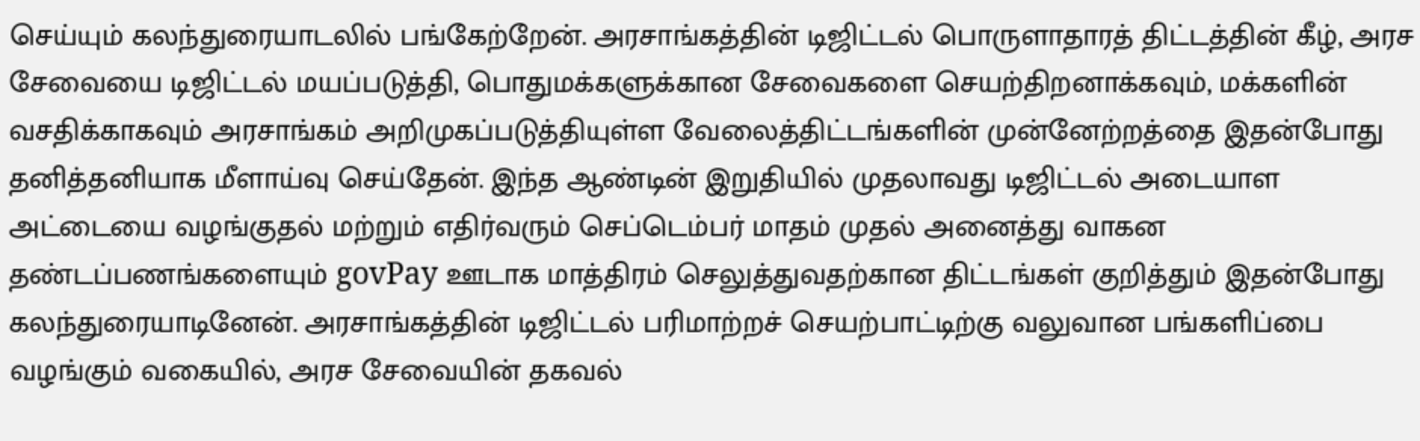செய்யும் கலந்துரையாடலில் பங்கேற்றேன். அரசாங்கத்தின் டிஜிட்டல் பொருளாதாரத் திட்டத்தின் கீழ், அரச சேவையை டிஜிட்டல் மயப்படுத்தி, பொதுமக்களுக்கான சேவைகளை செயற்திறனாக்கவும், மக்களின் வசதிக்காகவும் அரசாங்கம் அறிமுகப்படுத்தியுள்ள வேலைத்திட்டங்களின் முன்னேற்றத்தை இதன்போது தனித்தனியாக மீளாய்வு செய்தேன். இந்த ஆண்டின் இறுதியில் முதலாவது டிஜிட்டல் அடையாள அட்டையை வழங்குதல் மற்றும் எதிர்வரும் செப்டெம்பர் மாதம் முதல் அனைத்து வாகன தண்டப்பணங்களையும் govPay ஊடாக மாத்திரம் செலுத்துவதற்கான திட்டங்கள் குறித்தும் இதன்போது கலந்துரையாடினேன். அரசாங்கத்தின் டிஜிட்டல் பரிமாற்றச் செயற்பாட்டிற்கு வலுவான பங்களிப்பை வழங்கும் வகையில், அரச சேவையின் தகவல்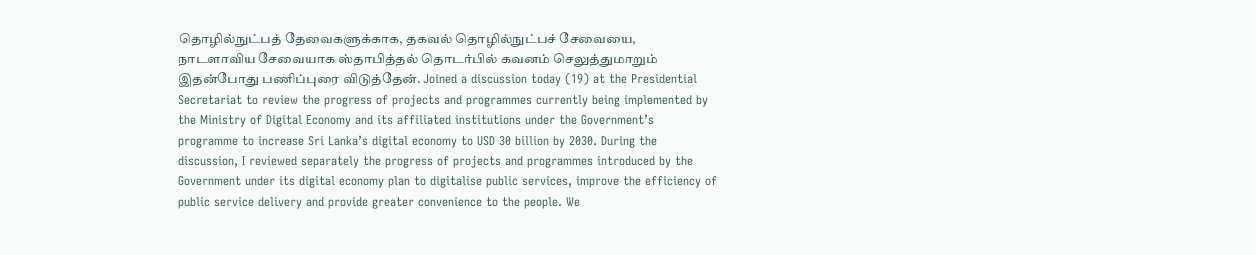தொழில்நுட்பத் தேவைகளுக்காக, தகவல் தொழில்நுட்பச் சேவையை, நாடளாவிய சேவையாக ஸ்தாபித்தல் தொடர்பில் கவனம் செலுத்துமாறும் இதன்போது பணிப்புரை விடுத்தேன். Joined a discussion today (19) at the Presidential Secretariat to review the progress of projects and programmes currently being implemented by the Ministry of Digital Economy and its affiliated institutions under the Government’s programme to increase Sri Lanka’s digital economy to USD 30 billion by 2030. During the discussion, I reviewed separately the progress of projects and programmes introduced by the Government under its digital economy plan to digitalise public services, improve the efficiency of public service delivery and provide greater convenience to the people. We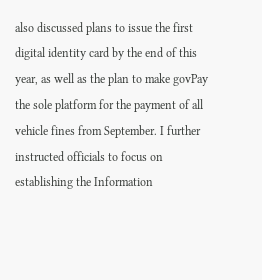also discussed plans to issue the first digital identity card by the end of this year, as well as the plan to make govPay the sole platform for the payment of all vehicle fines from September. I further instructed officials to focus on establishing the Information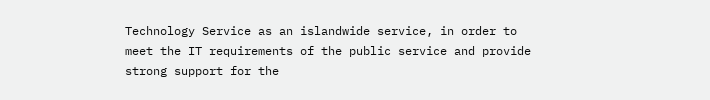Technology Service as an islandwide service, in order to meet the IT requirements of the public service and provide strong support for the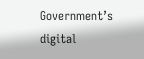Government’s digital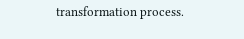transformation process.